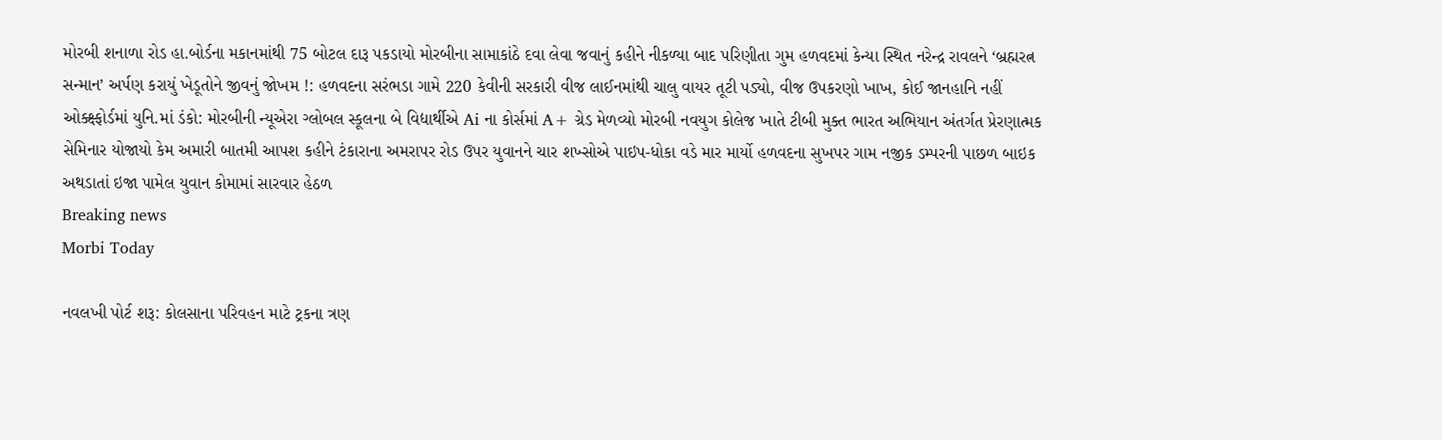મોરબી શનાળા રોડ હા.બોર્ડના મકાનમાંથી 75 બોટલ દારૂ પકડાયો મોરબીના સામાકાંઠે દવા લેવા જવાનું કહીને નીકળ્યા બાદ પરિણીતા ગુમ હળવદમાં કેન્યા સ્થિત નરેન્દ્ર રાવલને ‘બ્રહ્મરત્ન સન્માન’ અર્પણ કરાયું ખેડૂતોને જીવનું જોખમ !: હળવદના સરંભડા ગામે 220 કેવીની સરકારી વીજ લાઈનમાંથી ચાલુ વાયર તૂટી પડ્યો, વીજ ઉપકરણો ખાખ, કોઈ જાનહાનિ નહીં ઓક્ક્ષ્ફોર્ડમાં યુનિ.માં ડંકો: મોરબીની ન્યૂએરા ગ્લોબલ સ્કૂલના બે વિદ્યાર્થીએ Ai ના કોર્સમાં A+ ગ્રેડ મેળવ્યો મોરબી નવયુગ કોલેજ ખાતે ટીબી મુક્ત ભારત અભિયાન અંતર્ગત પ્રેરણાત્મક સેમિનાર યોજાયો કેમ અમારી બાતમી આપશ કહીને ટંકારાના અમરાપર રોડ ઉપર યુવાનને ચાર શખ્સોએ પાઇપ-ધોકા વડે માર માર્યો હળવદના સુખપર ગામ નજીક ડમ્પરની પાછળ બાઇક અથડાતાં ઇજા પામેલ યુવાન કોમામાં સારવાર હેઠળ
Breaking news
Morbi Today

નવલખી પોર્ટ શરૂ: કોલસાના પરિવહન માટે ટ્રકના ત્રણ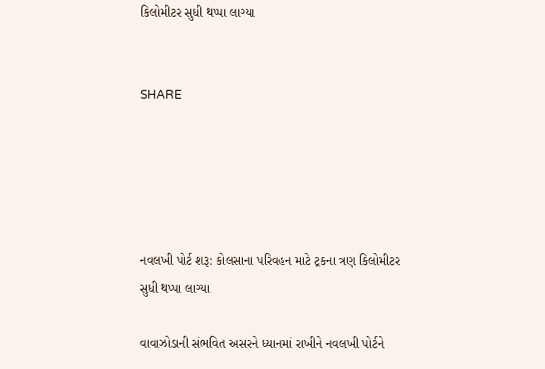કિલોમીટર સુધી થપ્પા લાગ્યા


SHARE





નવલખી પોર્ટ શરૂ: કોલસાના પરિવહન માટે ટ્રકના ત્રણ કિલોમીટર સુધી થપ્પા લાગ્યા

વાવાઝોડાની સંભવિત અસરને ધ્યાનમાં રાખીને નવલખી પોર્ટને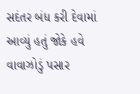સદંતર બંધ કરી દેવામાં આવ્યું હતું જોકે હવે વાવાઝોડું પસાર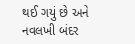થઈ ગયું છે અને નવલખી બંદર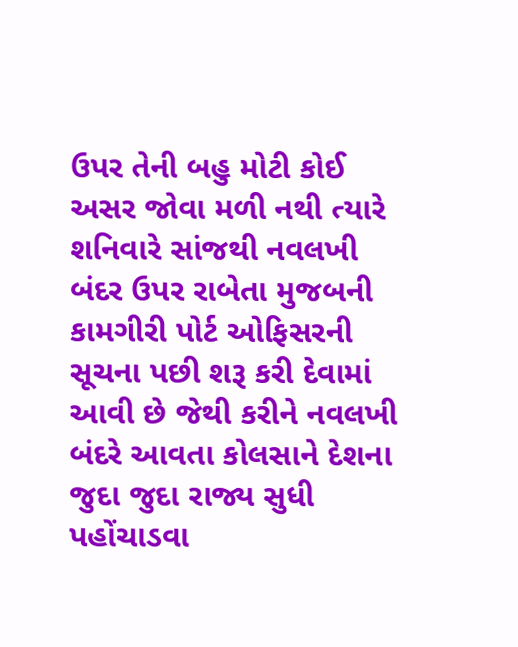ઉપર તેની બહુ મોટી કોઈ અસર જોવા મળી નથી ત્યારે શનિવારે સાંજથી નવલખી બંદર ઉપર રાબેતા મુજબની કામગીરી પોર્ટ ઓફિસરની સૂચના પછી શરૂ કરી દેવામાં આવી છે જેથી કરીને નવલખી બંદરે આવતા કોલસાને દેશના જુદા જુદા રાજ્ય સુધી પહોંચાડવા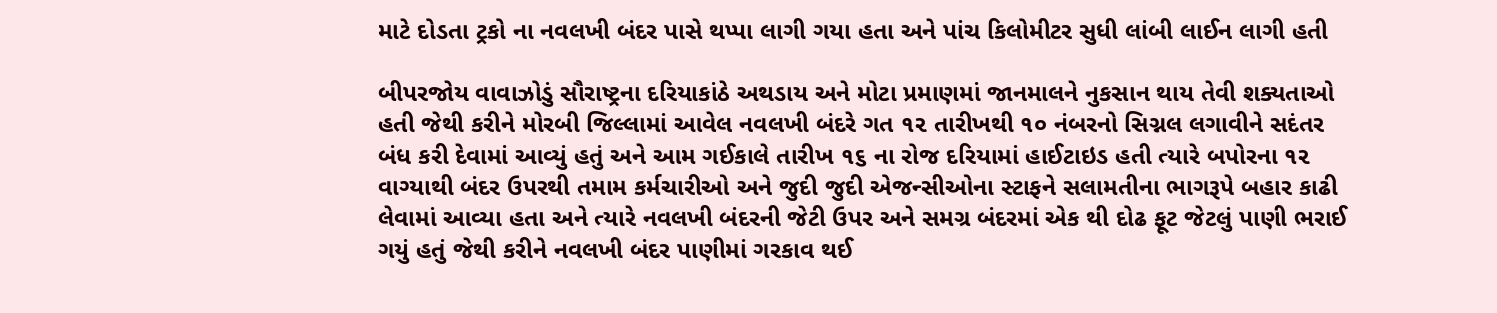માટે દોડતા ટ્રકો ના નવલખી બંદર પાસે થપ્પા લાગી ગયા હતા અને પાંચ કિલોમીટર સુધી લાંબી લાઈન લાગી હતી

બીપરજોય વાવાઝોડું સૌરાષ્ટ્રના દરિયાકાંઠે અથડાય અને મોટા પ્રમાણમાં જાનમાલને નુકસાન થાય તેવી શક્યતાઓ હતી જેથી કરીને મોરબી જિલ્લામાં આવેલ નવલખી બંદરે ગત ૧૨ તારીખથી ૧૦ નંબરનો સિગ્નલ લગાવીને સદંતર બંધ કરી દેવામાં આવ્યું હતું અને આમ ગઈકાલે તારીખ ૧૬ ના રોજ દરિયામાં હાઈટાઇડ હતી ત્યારે બપોરના ૧૨ વાગ્યાથી બંદર ઉપરથી તમામ કર્મચારીઓ અને જુદી જુદી એજન્સીઓના સ્ટાફને સલામતીના ભાગરૂપે બહાર કાઢી લેવામાં આવ્યા હતા અને ત્યારે નવલખી બંદરની જેટી ઉપર અને સમગ્ર બંદરમાં એક થી દોઢ ફૂટ જેટલું પાણી ભરાઈ ગયું હતું જેથી કરીને નવલખી બંદર પાણીમાં ગરકાવ થઈ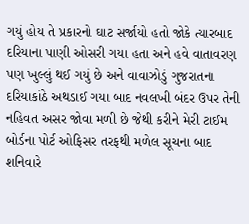ગયું હોય તે પ્રકારનો ઘાટ સર્જાયો હતો જોકે ત્યારબાદ દરિયાના પાણી ઓસરી ગયા હતા અને હવે વાતાવરણ પણ ખુલ્લું થઈ ગયું છે અને વાવાઝોડું ગુજરાતના દરિયાકાંઠે અથડાઈ ગયા બાદ નવલખી બંદર ઉપર તેની નહિવત અસર જોવા મળી છે જેથી કરીને મેરી ટાઈમ બોર્ડના પોર્ટ ઓફિસર તરફથી મળેલ સૂચના બાદ શનિવારે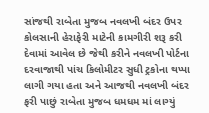સાંજથી રાબેતા મુજબ નવલખી બંદર ઉપર કોલસાની હેરાફેરી માટેની કામગીરી શરૂ કરી દેવામાં આવેલ છે જેથી કરીને નવલખી પોર્ટના દરવાજાથી પાંચ કિલોમીટર સુધી ટ્રકોના થપ્પા લાગી ગયા હતા અને આજથી નવલખી બંદર ફરી પાછું રાબેતા મુજબ ધમધમ માં લાગ્યું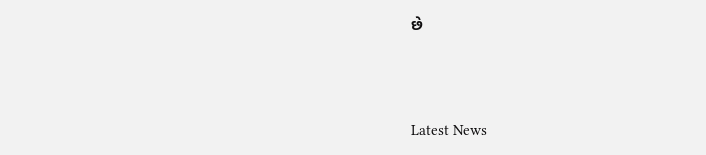છે




Latest News